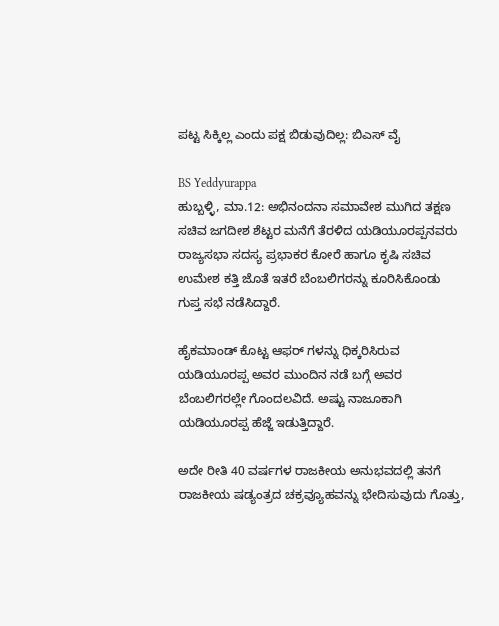ಪಟ್ಟ ಸಿಕ್ಕಿಲ್ಲ ಎಂದು ಪಕ್ಷ ಬಿಡುವುದಿಲ್ಲ: ಬಿಎಸ್ ವೈ

BS Yeddyurappa
ಹುಬ್ಬಳ್ಳಿ, ಮಾ.12: ಅಭಿನಂದನಾ ಸಮಾವೇಶ ಮುಗಿದ ತಕ್ಷಣ ಸಚಿವ ಜಗದೀಶ ಶೆಟ್ಟರ ಮನೆಗೆ ತೆರಳಿದ ಯಡಿಯೂರಪ್ಪನವರು ರಾಜ್ಯಸಭಾ ಸದಸ್ಯ ಪ್ರಭಾಕರ ಕೋರೆ ಹಾಗೂ ಕೃಷಿ ಸಚಿವ ಉಮೇಶ ಕತ್ತಿ ಜೊತೆ ಇತರೆ ಬೆಂಬಲಿಗರನ್ನು ಕೂರಿಸಿಕೊಂಡು ಗುಪ್ತ ಸಭೆ ನಡೆಸಿದ್ದಾರೆ.

ಹೈಕಮಾಂಡ್ ಕೊಟ್ಟ ಆಫರ್ ಗಳನ್ನು ಧಿಕ್ಕರಿಸಿರುವ ಯಡಿಯೂರಪ್ಪ ಅವರ ಮುಂದಿನ ನಡೆ ಬಗ್ಗೆ ಅವರ ಬೆಂಬಲಿಗರಲ್ಲೇ ಗೊಂದಲವಿದೆ. ಅಷ್ಟು ನಾಜೂಕಾಗಿ ಯಡಿಯೂರಪ್ಪ ಹೆಜ್ಜೆ ಇಡುತ್ತಿದ್ದಾರೆ.

ಅದೇ ರೀತಿ 40 ವರ್ಷಗಳ ರಾಜಕೀಯ ಅನುಭವದಲ್ಲಿ ತನಗೆ ರಾಜಕೀಯ ಷಡ್ಯಂತ್ರದ ಚಕ್ರವ್ಯೂಹವನ್ನು ಭೇದಿಸುವುದು ಗೊತ್ತು,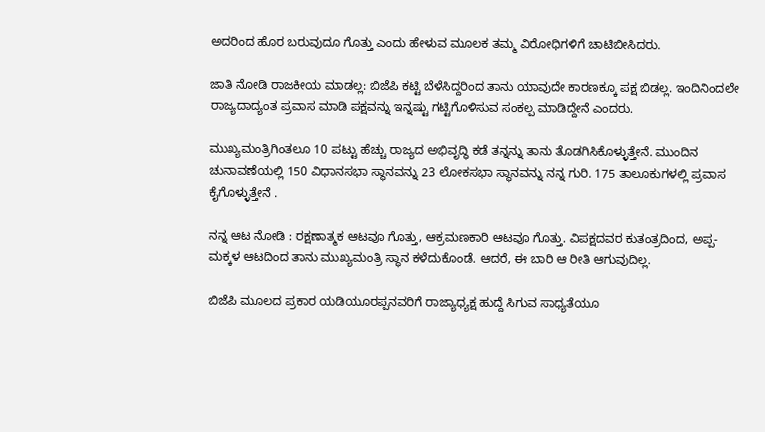ಅದರಿಂದ ಹೊರ ಬರುವುದೂ ಗೊತ್ತು ಎಂದು ಹೇಳುವ ಮೂಲಕ ತಮ್ಮ ವಿರೋಧಿಗಳಿಗೆ ಚಾಟಿಬೀಸಿದರು.

ಜಾತಿ ನೋಡಿ ರಾಜಕೀಯ ಮಾಡಲ್ಲ: ಬಿಜೆಪಿ ಕಟ್ಟಿ ಬೆಳೆಸಿದ್ದರಿಂದ ತಾನು ಯಾವುದೇ ಕಾರಣಕ್ಕೂ ಪಕ್ಷ ಬಿಡಲ್ಲ. ಇಂದಿನಿಂದಲೇ ರಾಜ್ಯದಾದ್ಯಂತ ಪ್ರವಾಸ ಮಾಡಿ ಪಕ್ಷವನ್ನು ಇನ್ನಷ್ಟು ಗಟ್ಟಿಗೊಳಿಸುವ ಸಂಕಲ್ಪ ಮಾಡಿದ್ದೇನೆ ಎಂದರು.

ಮುಖ್ಯಮಂತ್ರಿಗಿಂತಲೂ 10 ಪಟ್ಟು ಹೆಚ್ಚು ರಾಜ್ಯದ ಅಭಿವೃದ್ಧಿ ಕಡೆ ತನ್ನನ್ನು ತಾನು ತೊಡಗಿಸಿಕೊಳ್ಳುತ್ತೇನೆ. ಮುಂದಿನ ಚುನಾವಣೆಯಲ್ಲಿ 150 ವಿಧಾನಸಭಾ ಸ್ಥಾನವನ್ನು 23 ಲೋಕಸಭಾ ಸ್ಥಾನವನ್ನು ನನ್ನ ಗುರಿ. 175 ತಾಲೂಕುಗಳಲ್ಲಿ ಪ್ರವಾಸ ಕೈಗೊಳ್ಳುತ್ತೇನೆ .

ನನ್ನ ಆಟ ನೋಡಿ : ರಕ್ಷಣಾತ್ಮಕ ಆಟವೂ ಗೊತ್ತು, ಆಕ್ರಮಣಕಾರಿ ಆಟವೂ ಗೊತ್ತು. ವಿಪಕ್ಷದವರ ಕುತಂತ್ರದಿಂದ, ಅಪ್ಪ-ಮಕ್ಕಳ ಆಟದಿಂದ ತಾನು ಮುಖ್ಯಮಂತ್ರಿ ಸ್ಥಾನ ಕಳೆದುಕೊಂಡೆ. ಆದರೆ, ಈ ಬಾರಿ ಆ ರೀತಿ ಆಗುವುದಿಲ್ಲ.

ಬಿಜೆಪಿ ಮೂಲದ ಪ್ರಕಾರ ಯಡಿಯೂರಪ್ಪನವರಿಗೆ ರಾಜ್ಯಾಧ್ಯಕ್ಷ ಹುದ್ದೆ ಸಿಗುವ ಸಾಧ್ಯತೆಯೂ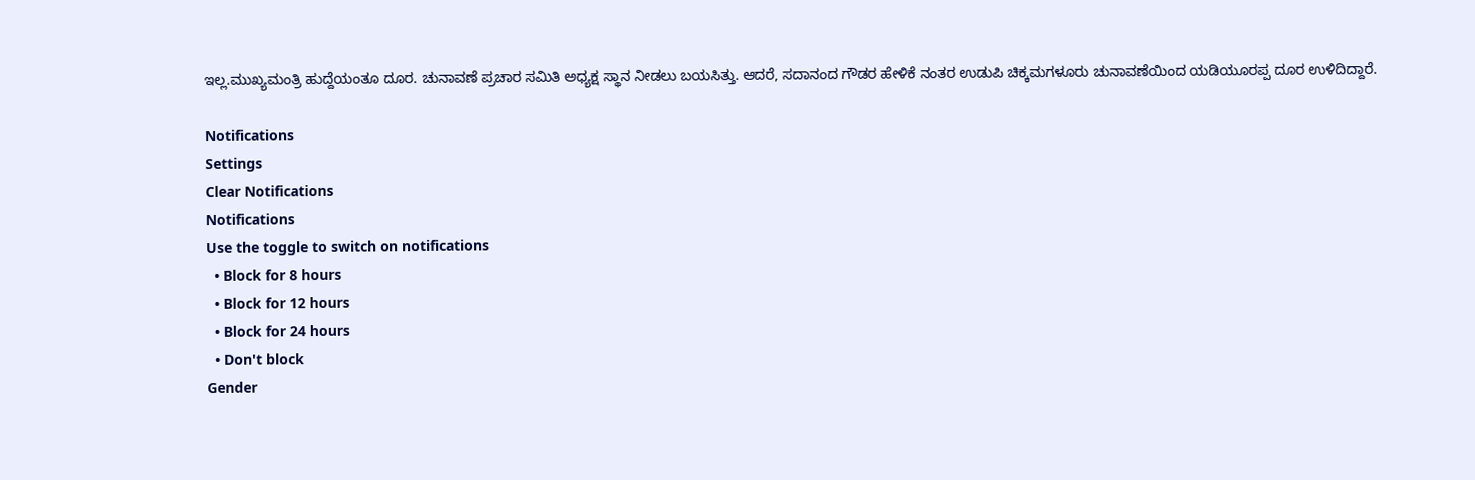ಇಲ್ಲ.ಮುಖ್ಯಮಂತ್ರಿ ಹುದ್ದೆಯಂತೂ ದೂರ. ಚುನಾವಣೆ ಪ್ರಚಾರ ಸಮಿತಿ ಅಧ್ಯಕ್ಷ ಸ್ಥಾನ ನೀಡಲು ಬಯಸಿತ್ತು. ಆದರೆ, ಸದಾನಂದ ಗೌಡರ ಹೇಳಿಕೆ ನಂತರ ಉಡುಪಿ ಚಿಕ್ಕಮಗಳೂರು ಚುನಾವಣೆಯಿಂದ ಯಡಿಯೂರಪ್ಪ ದೂರ ಉಳಿದಿದ್ದಾರೆ.

Notifications
Settings
Clear Notifications
Notifications
Use the toggle to switch on notifications
  • Block for 8 hours
  • Block for 12 hours
  • Block for 24 hours
  • Don't block
Gender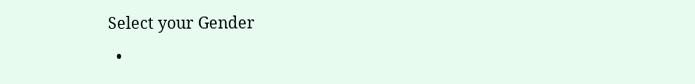Select your Gender
  •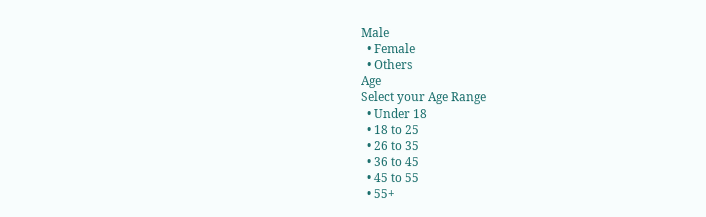Male
  • Female
  • Others
Age
Select your Age Range
  • Under 18
  • 18 to 25
  • 26 to 35
  • 36 to 45
  • 45 to 55
  • 55+